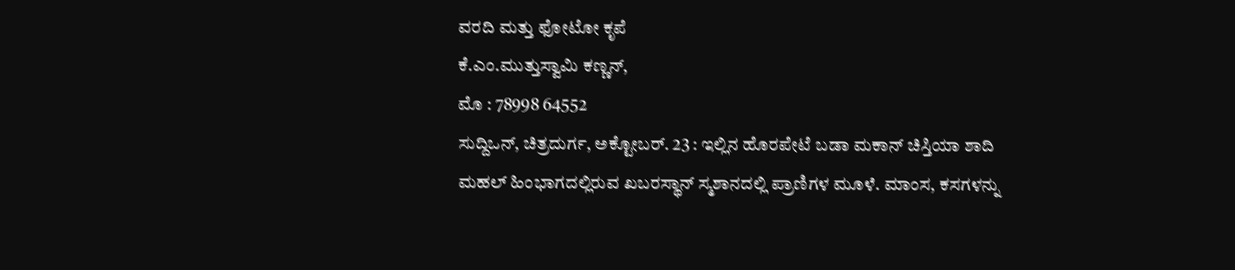ವರದಿ ಮತ್ತು ಫೋಟೋ ಕೃಪೆ
ಕೆ.ಎಂ.ಮುತ್ತುಸ್ವಾಮಿ ಕಣ್ಣನ್,
ಮೊ : 78998 64552
ಸುದ್ದಿಒನ್, ಚಿತ್ರದುರ್ಗ, ಅಕ್ಟೋಬರ್. 23 : ಇಲ್ಲಿನ ಹೊರಪೇಟೆ ಬಡಾ ಮಕಾನ್ ಚಿಸ್ತಿಯಾ ಶಾದಿ ಮಹಲ್ ಹಿಂಭಾಗದಲ್ಲಿರುವ ಖಬರಸ್ಥಾನ್ ಸ್ಮಶಾನದಲ್ಲಿ ಪ್ರಾಣಿಗಳ ಮೂಳೆ. ಮಾಂಸ, ಕಸಗಳನ್ನು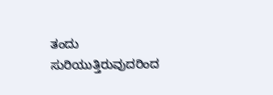ತಂದು ಸುರಿಯುತ್ತಿರುವುದರಿಂದ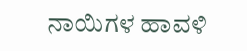ನಾಯಿಗಳ ಹಾವಳಿ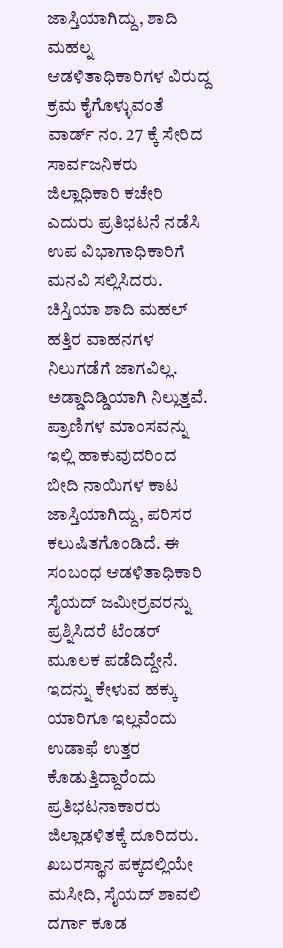ಜಾಸ್ತಿಯಾಗಿದ್ದು, ಶಾದಿ ಮಹಲ್ನ ಆಡಳಿತಾಧಿಕಾರಿಗಳ ವಿರುದ್ದ ಕ್ರಮ ಕೈಗೊಳ್ಳುವಂತೆ ವಾರ್ಡ್ ನಂ. 27 ಕ್ಕೆ ಸೇರಿದ ಸಾರ್ವಜನಿಕರು ಜಿಲ್ಲಾಧಿಕಾರಿ ಕಚೇರಿ ಎದುರು ಪ್ರತಿಭಟನೆ ನಡೆಸಿ ಉಪ ವಿಭಾಗಾಧಿಕಾರಿಗೆ ಮನವಿ ಸಲ್ಲಿಸಿದರು.
ಚಿಸ್ತಿಯಾ ಶಾದಿ ಮಹಲ್ ಹತ್ತಿರ ವಾಹನಗಳ ನಿಲುಗಡೆಗೆ ಜಾಗವಿಲ್ಲ. ಅಡ್ಡಾದಿಡ್ಡಿಯಾಗಿ ನಿಲ್ಲುತ್ತವೆ. ಪ್ರಾಣಿಗಳ ಮಾಂಸವನ್ನು ಇಲ್ಲಿ ಹಾಕುವುದರಿಂದ ಬೀದಿ ನಾಯಿಗಳ ಕಾಟ ಜಾಸ್ತಿಯಾಗಿದ್ದು, ಪರಿಸರ ಕಲುಷಿತಗೊಂಡಿದೆ. ಈ ಸಂಬಂಧ ಆಡಳಿತಾಧಿಕಾರಿ ಸೈಯದ್ ಜಮೀರ್ರವರನ್ನು ಪ್ರಶ್ನಿಸಿದರೆ ಟೆಂಡರ್ ಮೂಲಕ ಪಡೆದಿದ್ದೇನೆ. ಇದನ್ನು ಕೇಳುವ ಹಕ್ಕು ಯಾರಿಗೂ ಇಲ್ಲವೆಂದು ಉಡಾಫೆ ಉತ್ತರ ಕೊಡುತ್ತಿದ್ದಾರೆಂದು ಪ್ರತಿಭಟನಾಕಾರರು ಜಿಲ್ಲಾಡಳಿತಕ್ಕೆ ದೂರಿದರು.
ಖಬರಸ್ಥಾನ ಪಕ್ಕದಲ್ಲಿಯೇ ಮಸೀದಿ, ಸೈಯದ್ ಶಾವಲಿ ದರ್ಗಾ ಕೂಡ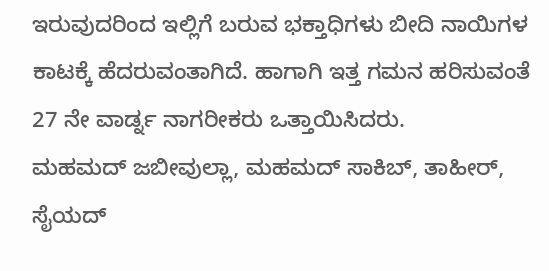ಇರುವುದರಿಂದ ಇಲ್ಲಿಗೆ ಬರುವ ಭಕ್ತಾಧಿಗಳು ಬೀದಿ ನಾಯಿಗಳ ಕಾಟಕ್ಕೆ ಹೆದರುವಂತಾಗಿದೆ. ಹಾಗಾಗಿ ಇತ್ತ ಗಮನ ಹರಿಸುವಂತೆ 27 ನೇ ವಾರ್ಡ್ನ ನಾಗರೀಕರು ಒತ್ತಾಯಿಸಿದರು.
ಮಹಮದ್ ಜಬೀವುಲ್ಲಾ, ಮಹಮದ್ ಸಾಕಿಬ್, ತಾಹೀರ್, ಸೈಯದ್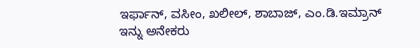ಇರ್ಫಾನ್, ವಸೀಂ, ಖಲೀಲ್, ಶಾಬಾಜ್, ಎಂ.ಡಿ.ಇಮ್ರಾನ್ ಇನ್ನು ಅನೇಕರು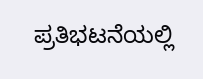ಪ್ರತಿಭಟನೆಯಲ್ಲಿ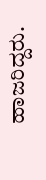ಹಾಜರಿದ್ದರು.